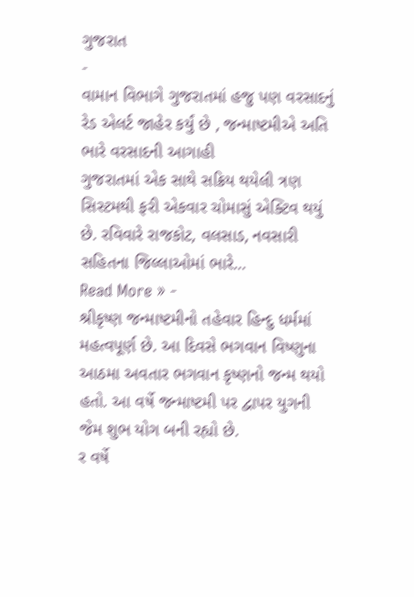ગુજરાત
-
વામાન વિભાગે ગુજરાતમાં હજુ પણ વરસાદનું રેડ એલર્ટ જાહેર કર્યું છે , જન્માષ્ટમીએ અતિ ભારે વરસાદની આગાહી
ગુજરાતમાં એક સાથે સક્રિય થયેલી ત્રણ સિસ્ટમથી ફરી એકવાર ચોમાસું એક્ટિવ થયું છે. રવિવારે રાજકોટ, વલસાડ, નવસારી સહિતના જિલ્લાઓમાં ભારે…
Read More » -
શ્રીકૃષ્ણ જન્માષ્ટમીનો તહેવાર હિન્દુ ધર્મમાં મહત્વપૂર્ણ છે. આ દિવસે ભગવાન વિષ્ણુના આઠમા અવતાર ભગવાન કૃષ્ણનો જન્મ થયો હતો. આ વર્ષે જન્માષ્ટમી પર દ્વાપર યુગની જેમ શુભ યોગ બની રહ્યો છે.
ર વર્ષે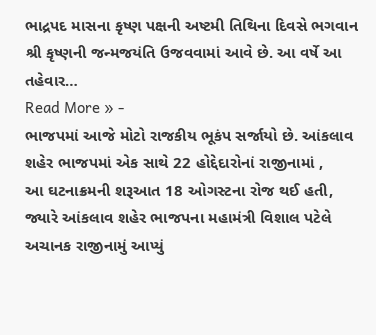ભાદ્રપદ માસના કૃષ્ણ પક્ષની અષ્ટમી તિથિના દિવસે ભગવાન શ્રી કૃષ્ણની જન્મજયંતિ ઉજવવામાં આવે છે. આ વર્ષે આ તહેવાર…
Read More » -
ભાજપમાં આજે મોટો રાજકીય ભૂકંપ સર્જાયો છે. આંકલાવ શહેર ભાજપમાં એક સાથે 22 હોદ્દેદારોનાં રાજીનામાં ,
આ ઘટનાક્રમની શરૂઆત 18 ઓગસ્ટના રોજ થઈ હતી, જ્યારે આંકલાવ શહેર ભાજપના મહામંત્રી વિશાલ પટેલે અચાનક રાજીનામું આપ્યું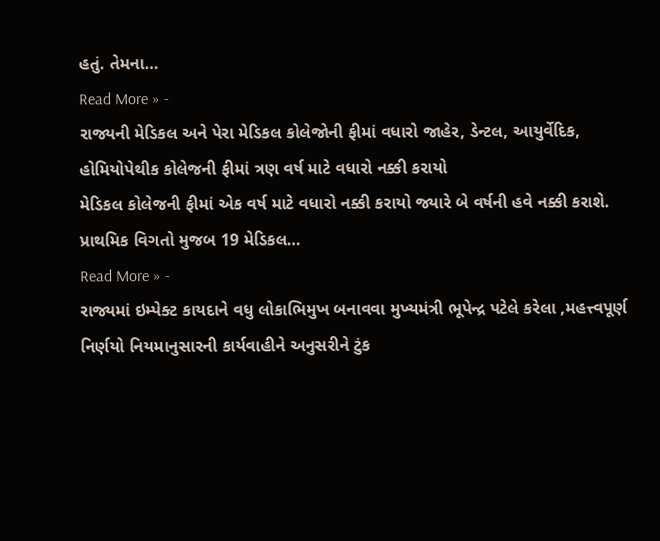હતું. તેમના…
Read More » -
રાજ્યની મેડિકલ અને પેરા મેડિકલ કોલેજોની ફીમાં વધારો જાહેર, ડેન્ટલ, આયુર્વેદિક, હોમિયોપેથીક કોલેજની ફીમાં ત્રણ વર્ષ માટે વધારો નક્કી કરાયો
મેડિકલ કોલેજની ફીમાં એક વર્ષ માટે વધારો નક્કી કરાયો જ્યારે બે વર્ષની હવે નક્કી કરાશે. પ્રાથમિક વિગતો મુજબ 19 મેડિકલ…
Read More » -
રાજ્યમાં ઇમ્પેક્ટ કાયદાને વધુ લોકાભિમુખ બનાવવા મુખ્યમંત્રી ભૂપેન્દ્ર પટેલે કરેલા ,મહત્ત્વપૂર્ણ નિર્ણયો નિયમાનુસારની કાર્યવાહીને અનુસરીને ટુંક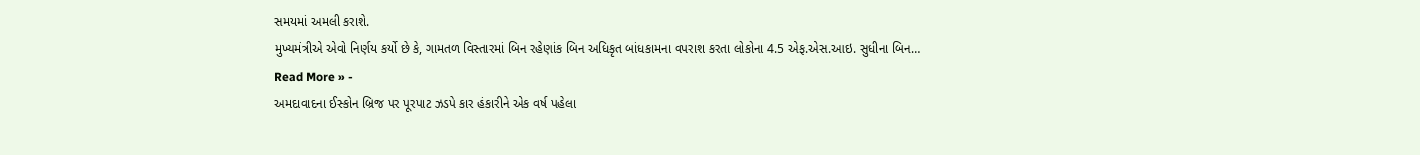સમયમાં અમલી કરાશે.
મુખ્યમંત્રીએ એવો નિર્ણય કર્યો છે કે, ગામતળ વિસ્તારમાં બિન રહેણાંક બિન અધિકૃત બાંધકામના વપરાશ કરતા લોકોના 4.5 એફ.એસ.આઇ. સુધીના બિન…
Read More » -
અમદાવાદના ઈસ્કોન બ્રિજ પર પૂરપાટ ઝડપે કાર હંકારીને એક વર્ષ પહેલા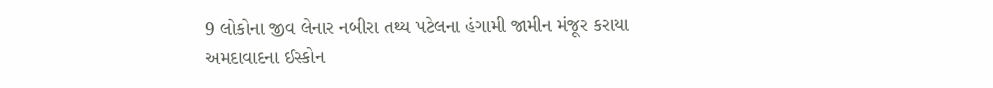9 લોકોના જીવ લેનાર નબીરા તથ્ય પટેલના હંગામી જામીન મંજૂર કરાયા
અમદાવાદના ઈસ્કોન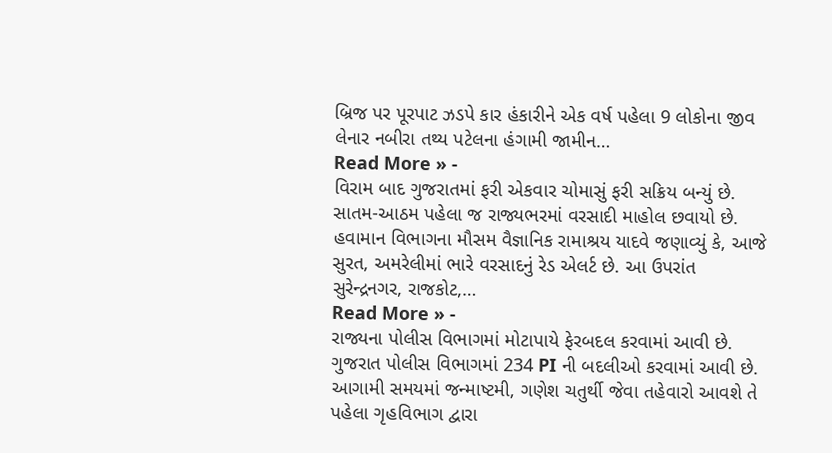બ્રિજ પર પૂરપાટ ઝડપે કાર હંકારીને એક વર્ષ પહેલા 9 લોકોના જીવ લેનાર નબીરા તથ્ય પટેલના હંગામી જામીન…
Read More » -
વિરામ બાદ ગુજરાતમાં ફરી એકવાર ચોમાસું ફરી સક્રિય બન્યું છે. સાતમ-આઠમ પહેલા જ રાજ્યભરમાં વરસાદી માહોલ છવાયો છે.
હવામાન વિભાગના મૌસમ વૈજ્ઞાનિક રામાશ્રય યાદવે જણાવ્યું કે, આજે સુરત, અમરેલીમાં ભારે વરસાદનું રેડ એલર્ટ છે. આ ઉપરાંત સુરેન્દ્રનગર, રાજકોટ,…
Read More » -
રાજ્યના પોલીસ વિભાગમાં મોટાપાયે ફેરબદલ કરવામાં આવી છે. ગુજરાત પોલીસ વિભાગમાં 234 PI ની બદલીઓ કરવામાં આવી છે.
આગામી સમયમાં જન્માષ્ટમી, ગણેશ ચતુર્થી જેવા તહેવારો આવશે તે પહેલા ગૃહવિભાગ દ્વારા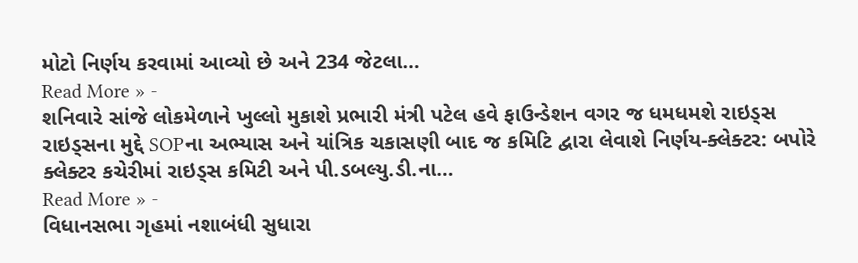મોટો નિર્ણય કરવામાં આવ્યો છે અને 234 જેટલા…
Read More » -
શનિવારે સાંજે લોકમેળાને ખુલ્લો મુકાશે પ્રભારી મંત્રી પટેલ હવે ફાઉન્ડેશન વગર જ ધમધમશે રાઇડ્સ
રાઇડ્સના મુદ્દે SOPના અભ્યાસ અને યાંત્રિક ચકાસણી બાદ જ કમિટિ દ્વારા લેવાશે નિર્ણય-ક્લેક્ટર: બપોરે ક્લેક્ટર કચેરીમાં રાઇડ્સ કમિટી અને પી.ડબલ્યુ.ડી.ના…
Read More » -
વિધાનસભા ગૃહમાં નશાબંધી સુધારા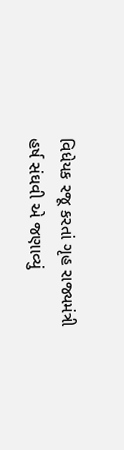વિધેયક રજૂ કરતાં ગૃહ રાજ્યમંત્રી હર્ષ સંઘવી એ જણાવ્યું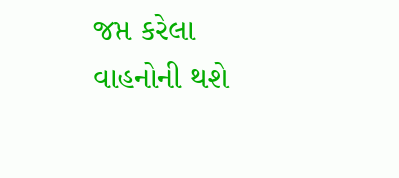જપ્ત કરેલા વાહનોની થશે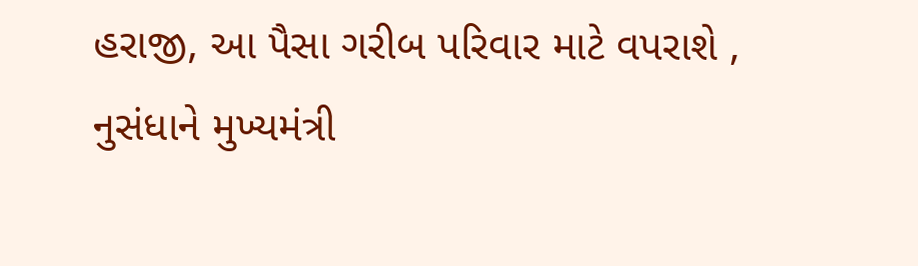હરાજી, આ પૈસા ગરીબ પરિવાર માટે વપરાશે ,
નુસંધાને મુખ્યમંત્રી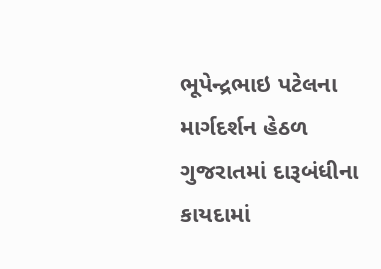ભૂપેન્દ્રભાઇ પટેલના માર્ગદર્શન હેઠળ ગુજરાતમાં દારૂબંધીના કાયદામાં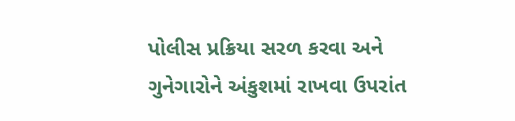પોલીસ પ્રક્રિયા સરળ કરવા અને ગુનેગારોને અંકુશમાં રાખવા ઉપરાંત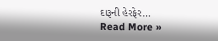દારૂની હેરફેર…
Read More »